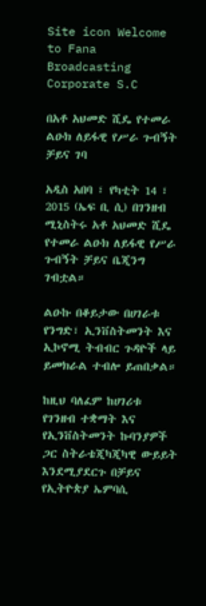Site icon Welcome to Fana Broadcasting Corporate S.C

በአቶ አህመድ ሺዴ የተመራ ልዑክ ለይፋዊ የሥራ ጉብኝት ቻይና ገባ

አዲስ አበባ ፣ የካቲት 14 ፣ 2015 (ኤፍ ቢ ሲ) በገንዘብ ሚኒስትሩ አቶ አህመድ ሺዴ የተመራ ልዑክ ለይፋዊ የሥራ ጉብኝት ቻይና ቤጂንግ ገብቷል።

ልዑኩ በቆይታው በሀገራቱ የንግድ፣ ኢንቨስትመንት እና ኢኮኖሚ ትብብር ጉዳዮች ላይ ይመክራል ተብሎ ይጠበቃል።

ከዚህ ባለፈም ከሀገሪቱ የገንዘብ ተቋማት እና የኢንቨስትመንት ኩባንያዎች ጋር ስትራቴጂካጂካዊ ውይይት እንደሚያደርጉ በቻይና የኢትዮጵያ ኤምባሲ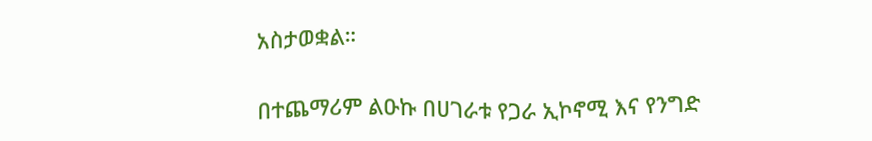አስታወቋል።

በተጨማሪም ልዑኩ በሀገራቱ የጋራ ኢኮኖሚ እና የንግድ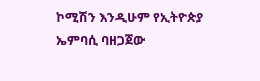ኮሚሽን እንዲሁም የኢትዮጵያ ኤምባሲ ባዘጋጀው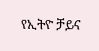የኢትዮ ቻይና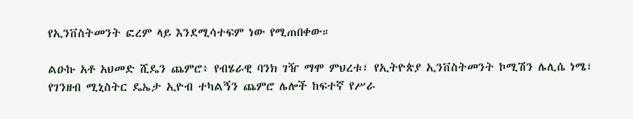የኢንቨስትመንት ፎረም ላይ እንደሚሳተፍም ነው የሚጠበቀው።

ልዑኩ አቶ አህመድ ሺዴን ጨምሮ፥ የብሄራዊ ባንክ ገዥ ማሞ ምህረቱ፣ የኢትዮጵያ ኢንቨስትመንት ኮሚሽን ሌሊሴ ነሜ፣ የገንዘብ ሚኒስትር ዴኤታ ኢዮብ ተካልኝን ጨምሮ ሌሎች ከፍተኛ የሥራ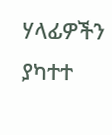ሃላፊዎችን ያካተተ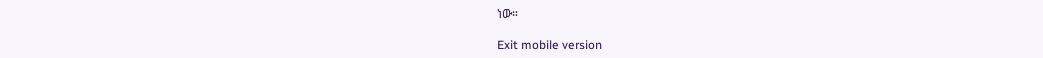ነው።

Exit mobile version